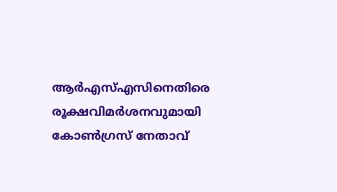ആർഎസ്എസിനെതിരെ രൂക്ഷവിമർശനവുമായി കോൺഗ്രസ് നേതാവ്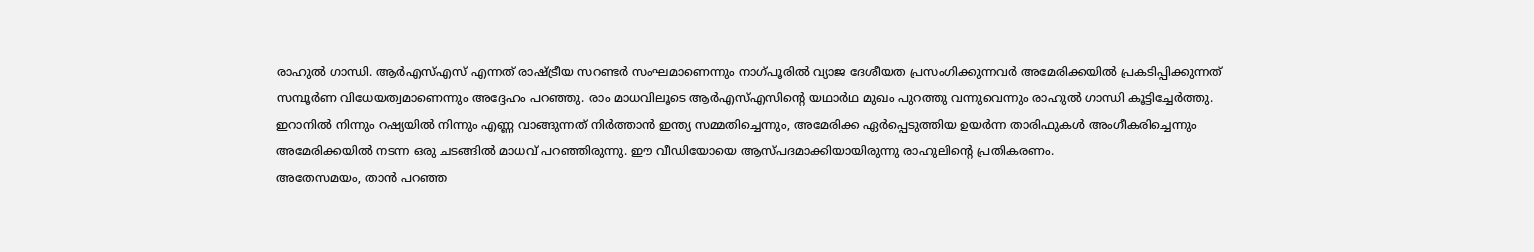രാഹുൽ ഗാന്ധി. ആർഎസ്എസ് എന്നത് രാഷ്ട്രീയ സറണ്ടർ സംഘമാണെന്നും നാഗ്പൂരിൽ വ്യാജ ദേശീയത പ്രസംഗിക്കുന്നവർ അമേരിക്കയിൽ പ്രകടിപ്പിക്കുന്നത് സമ്പൂർണ വിധേയത്വമാണെന്നും അദ്ദേഹം പറഞ്ഞു. രാം മാധവിലൂടെ ആർഎസ്എസിന്റെ യഥാർഥ മുഖം പുറത്തു വന്നുവെന്നും രാഹുൽ ഗാന്ധി കൂട്ടിച്ചേർത്തു.
ഇറാനിൽ നിന്നും റഷ്യയിൽ നിന്നും എണ്ണ വാങ്ങുന്നത് നിർത്താൻ ഇന്ത്യ സമ്മതിച്ചെന്നും, അമേരിക്ക ഏർപ്പെടുത്തിയ ഉയർന്ന താരിഫുകൾ അംഗീകരിച്ചെന്നും അമേരിക്കയിൽ നടന്ന ഒരു ചടങ്ങിൽ മാധവ് പറഞ്ഞിരുന്നു. ഈ വീഡിയോയെ ആസ്പദമാക്കിയായിരുന്നു രാഹുലിന്റെ പ്രതികരണം.
അതേസമയം, താൻ പറഞ്ഞ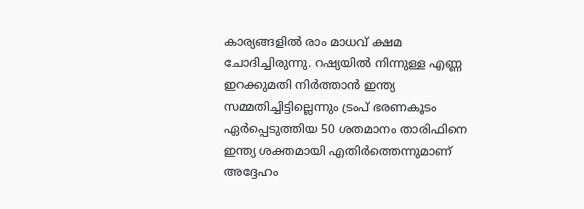കാര്യങ്ങളിൽ രാം മാധവ് ക്ഷമ ചോദിച്ചിരുന്നു. റഷ്യയിൽ നിന്നുള്ള എണ്ണ ഇറക്കുമതി നിർത്താൻ ഇന്ത്യ സമ്മതിച്ചിട്ടില്ലെന്നും ട്രംപ് ഭരണകൂടം ഏർപ്പെടുത്തിയ 50 ശതമാനം താരിഫിനെ ഇന്ത്യ ശക്തമായി എതിർത്തെന്നുമാണ് അദ്ദേഹം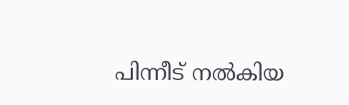പിന്നീട് നൽകിയ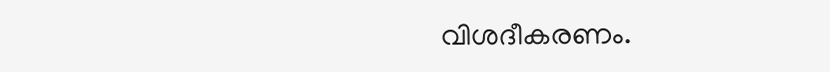വിശദീകരണം.